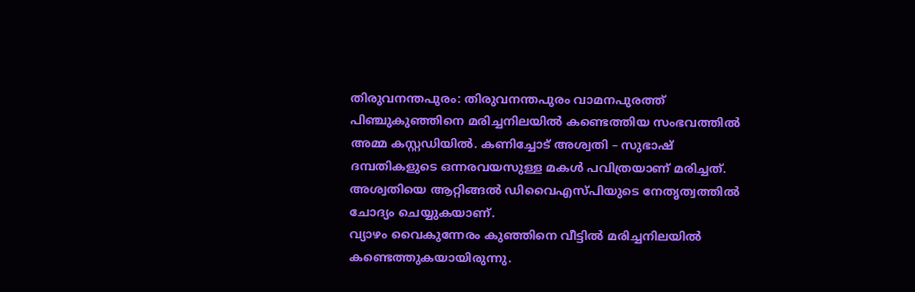തിരുവനന്തപുരം: തിരുവനന്തപുരം വാമനപുരത്ത് പിഞ്ചുകുഞ്ഞിനെ മരിച്ചനിലയിൽ കണ്ടെത്തിയ സംഭവത്തിൽ അമ്മ കസ്റ്റഡിയിൽ. കണിച്ചോട് അശ്വതി – സുഭാഷ് ദമ്പതികളുടെ ഒന്നരവയസുള്ള മകൾ പവിത്രയാണ് മരിച്ചത്. അശ്വതിയെ ആറ്റിങ്ങൽ ഡിവൈഎസ്പിയുടെ നേതൃത്വത്തിൽ ചോദ്യം ചെയ്യുകയാണ്.
വ്യാഴം വൈകുന്നേരം കുഞ്ഞിനെ വീട്ടിൽ മരിച്ചനിലയിൽ കണ്ടെത്തുകയായിരുന്നു.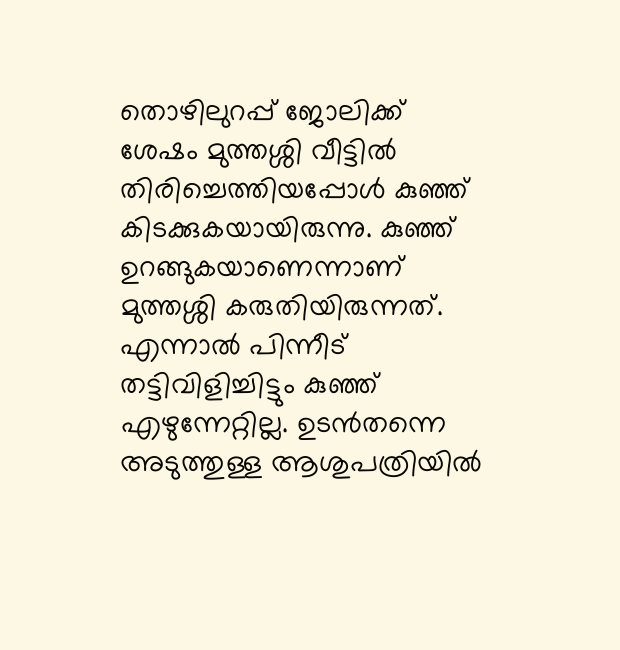തൊഴിലുറപ്പ് ജോലിക്ക് ശേഷം മുത്തശ്ശി വീട്ടിൽ തിരിച്ചെത്തിയപ്പോൾ കുഞ്ഞ് കിടക്കുകയായിരുന്നു. കുഞ്ഞ് ഉറങ്ങുകയാണെന്നാണ് മുത്തശ്ശി കരുതിയിരുന്നത്. എന്നാൽ പിന്നീട് തട്ടിവിളിച്ചിട്ടും കുഞ്ഞ് എഴുന്നേറ്റില്ല. ഉടൻതന്നെ അടുത്തുള്ള ആശുപത്രിയിൽ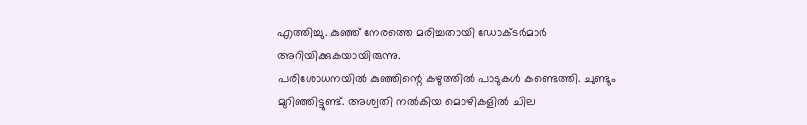എത്തിച്ചു. കുഞ്ഞ് നേരത്തെ മരിച്ചതായി ഡോക്ടർമാർ അറിയിക്കുകയായിരുന്നു.
പരിശോധനയിൽ കുഞ്ഞിന്റെ കഴുത്തിൽ പാടുകൾ കണ്ടെത്തി. ചുണ്ടും മുറിഞ്ഞിട്ടുണ്ട്. അശ്വതി നൽകിയ മൊഴികളിൽ ചില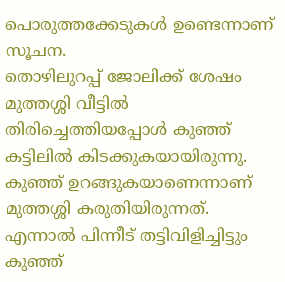പൊരുത്തക്കേടുകൾ ഉണ്ടെന്നാണ് സൂചന.
തൊഴിലുറപ്പ് ജോലിക്ക് ശേഷം മുത്തശ്ശി വീട്ടിൽ തിരിച്ചെത്തിയപ്പോൾ കുഞ്ഞ് കട്ടിലിൽ കിടക്കുകയായിരുന്നു. കുഞ്ഞ് ഉറങ്ങുകയാണെന്നാണ് മുത്തശ്ശി കരുതിയിരുന്നത്. എന്നാൽ പിന്നീട് തട്ടിവിളിച്ചിട്ടും കുഞ്ഞ്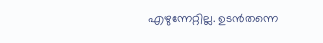എഴുന്നേറ്റില്ല. ഉടൻതന്നെ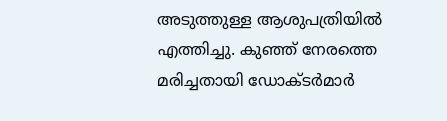അടുത്തുള്ള ആശുപത്രിയിൽ എത്തിച്ചു. കുഞ്ഞ് നേരത്തെ മരിച്ചതായി ഡോക്ടർമാർ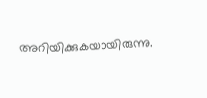അറിയിക്കുകയായിരുന്നു.